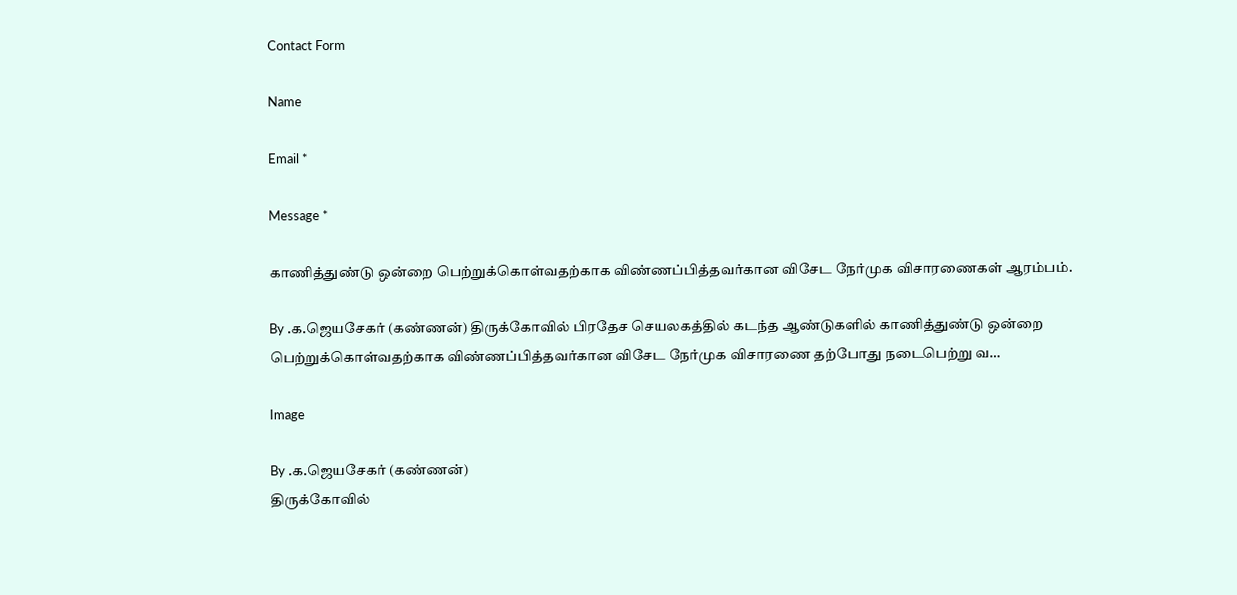Contact Form

Name

Email *

Message *

காணித்துண்டு ஒன்றை பெற்றுக்கொள்வதற்காக விண்ணப்பித்தவர்கான விசேட நேர்முக விசாரணைகள் ஆரம்பம்.

By .க.ஜெயசேகர் (கண்ணன்) திருக்கோவில் பிரதேச செயலகத்தில் கடந்த ஆண்டுகளில் காணித்துண்டு ஒன்றை பெற்றுக்கொள்வதற்காக விண்ணப்பித்தவர்கான விசேட நேர்முக விசாரணை தற்போது நடைபெற்று வ…

Image

By .க.ஜெயசேகர் (கண்ணன்)
திருக்கோவில்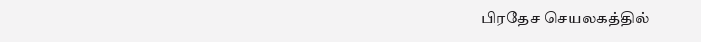பிரதேச செயலகத்தில்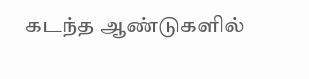கடந்த ஆண்டுகளில்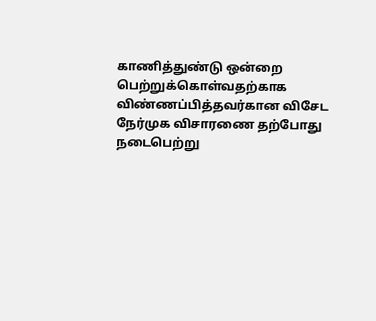காணித்துண்டு ஒன்றை பெற்றுக்கொள்வதற்காக விண்ணப்பித்தவர்கான விசேட நேர்முக விசாரணை தற்போது நடைபெற்று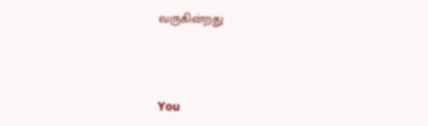வருகின்றது



You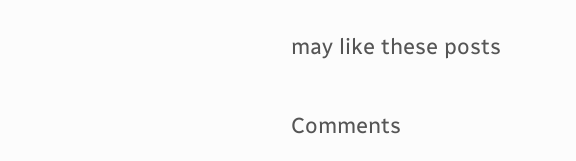may like these posts

Comments